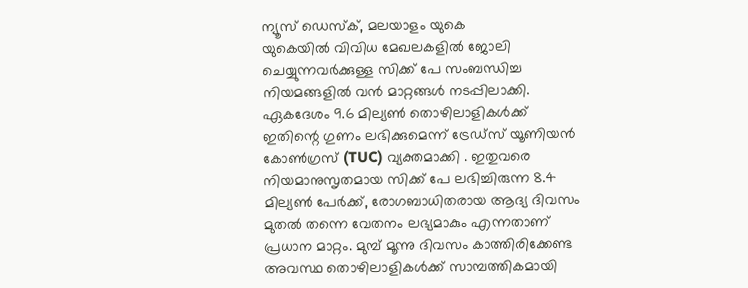ന്യൂസ് ഡെസ്ക്, മലയാളം യുകെ
യുകെയിൽ വിവിധ മേഖലകളിൽ ജോലി ചെയ്യുന്നവർക്കുള്ള സിക്ക് പേ സംബന്ധിച്ച നിയമങ്ങളിൽ വൻ മാറ്റങ്ങൾ നടപ്പിലാക്കി. ഏകദേശം 9.6 മില്യൺ തൊഴിലാളികൾക്ക് ഇതിന്റെ ഗുണം ലഭിക്കുമെന്ന് ട്രേഡ്സ് യൂണിയൻ കോൺഗ്രസ് (TUC) വ്യക്തമാക്കി . ഇതുവരെ നിയമാനുസൃതമായ സിക്ക് പേ ലഭിച്ചിരുന്ന 8.4 മില്യൺ പേർക്ക്, രോഗബാധിതരായ ആദ്യ ദിവസം മുതൽ തന്നെ വേതനം ലഭ്യമാകും എന്നതാണ് പ്രധാന മാറ്റം. മുമ്പ് മൂന്നു ദിവസം കാത്തിരിക്കേണ്ട അവസ്ഥ തൊഴിലാളികൾക്ക് സാമ്പത്തികമായി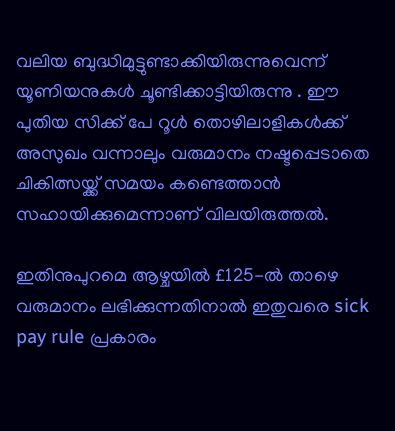വലിയ ബുദ്ധിമുട്ടുണ്ടാക്കിയിരുന്നുവെന്ന് യൂണിയനുകൾ ചൂണ്ടിക്കാട്ടിയിരുന്നു . ഈ പുതിയ സിക്ക് പേ റൂൾ തൊഴിലാളികൾക്ക് അസുഖം വന്നാലും വരുമാനം നഷ്ടപ്പെടാതെ ചികിത്സയ്ക്ക് സമയം കണ്ടെത്താൻ സഹായിക്കുമെന്നാണ് വിലയിരുത്തൽ.

ഇതിനുപുറമെ ആഴ്ചയിൽ £125-ൽ താഴെ വരുമാനം ലഭിക്കുന്നതിനാൽ ഇതുവരെ sick pay rule പ്രകാരം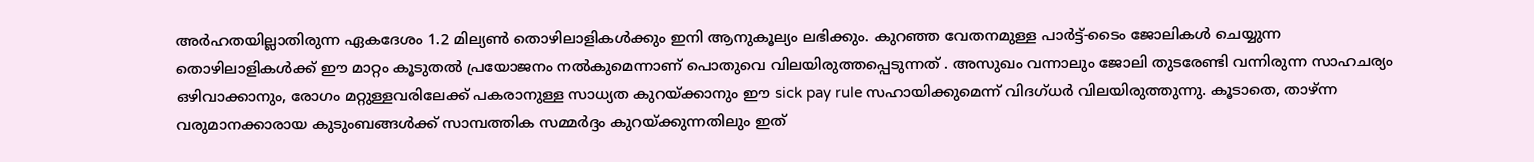അർഹതയില്ലാതിരുന്ന ഏകദേശം 1.2 മില്യൺ തൊഴിലാളികൾക്കും ഇനി ആനുകൂല്യം ലഭിക്കും. കുറഞ്ഞ വേതനമുള്ള പാർട്ട്-ടൈം ജോലികൾ ചെയ്യുന്ന തൊഴിലാളികൾക്ക് ഈ മാറ്റം കൂടുതൽ പ്രയോജനം നൽകുമെന്നാണ് പൊതുവെ വിലയിരുത്തപ്പെടുന്നത് . അസുഖം വന്നാലും ജോലി തുടരേണ്ടി വന്നിരുന്ന സാഹചര്യം ഒഴിവാക്കാനും, രോഗം മറ്റുള്ളവരിലേക്ക് പകരാനുള്ള സാധ്യത കുറയ്ക്കാനും ഈ sick pay rule സഹായിക്കുമെന്ന് വിദഗ്ധർ വിലയിരുത്തുന്നു. കൂടാതെ, താഴ്ന്ന വരുമാനക്കാരായ കുടുംബങ്ങൾക്ക് സാമ്പത്തിക സമ്മർദ്ദം കുറയ്ക്കുന്നതിലും ഇത്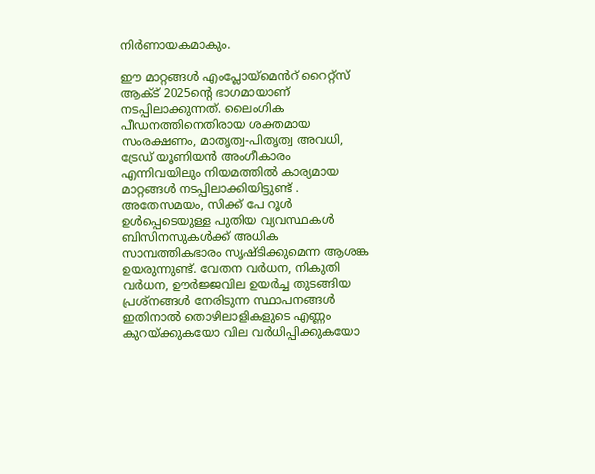നിർണായകമാകും.

ഈ മാറ്റങ്ങൾ എംപ്ലോയ്മെൻറ് റൈറ്റ്സ് ആക്ട് 2025ന്റെ ഭാഗമായാണ് നടപ്പിലാക്കുന്നത്. ലൈംഗിക പീഡനത്തിനെതിരായ ശക്തമായ സംരക്ഷണം, മാതൃത്വ-പിതൃത്വ അവധി, ട്രേഡ് യൂണിയൻ അംഗീകാരം എന്നിവയിലും നിയമത്തിൽ കാര്യമായ മാറ്റങ്ങൾ നടപ്പിലാക്കിയിട്ടുണ്ട് . അതേസമയം, സിക്ക് പേ റൂൾ ഉൾപ്പെടെയുള്ള പുതിയ വ്യവസ്ഥകൾ ബിസിനസുകൾക്ക് അധിക സാമ്പത്തികഭാരം സൃഷ്ടിക്കുമെന്ന ആശങ്ക ഉയരുന്നുണ്ട്. വേതന വർധന, നികുതി വർധന, ഊർജ്ജവില ഉയർച്ച തുടങ്ങിയ പ്രശ്നങ്ങൾ നേരിടുന്ന സ്ഥാപനങ്ങൾ ഇതിനാൽ തൊഴിലാളികളുടെ എണ്ണം കുറയ്ക്കുകയോ വില വർധിപ്പിക്കുകയോ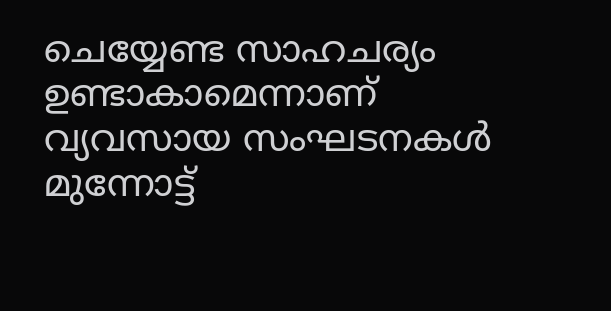ചെയ്യേണ്ട സാഹചര്യം ഉണ്ടാകാമെന്നാണ് വ്യവസായ സംഘടനകൾ മുന്നോട്ട്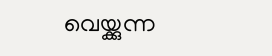വെയ്ക്കുന്ന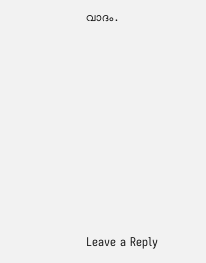വാദം.











Leave a Reply